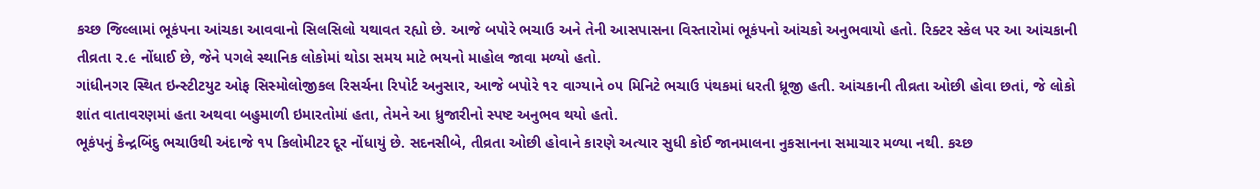કચ્છ જિલ્લામાં ભૂકંપના આંચકા આવવાનો સિલસિલો યથાવત રહ્યો છે. આજે બપોરે ભચાઉ અને તેની આસપાસના વિસ્તારોમાં ભૂકંપનો આંચકો અનુભવાયો હતો. રિક્ટર સ્કેલ પર આ આંચકાની તીવ્રતા ૨.૯ નોંધાઈ છે, જેને પગલે સ્થાનિક લોકોમાં થોડા સમય માટે ભયનો માહોલ જાવા મળ્યો હતો.
ગાંધીનગર સ્થિત ઇન્સ્ટીટયુટ ઓફ સિસ્મોલોજીકલ રિસર્ચના રિપોર્ટ અનુસાર, આજે બપોરે ૧૨ વાગ્યાને ૦૫ મિનિટે ભચાઉ પંથકમાં ધરતી ધ્રૂજી હતી. આંચકાની તીવ્રતા ઓછી હોવા છતાં, જે લોકો શાંત વાતાવરણમાં હતા અથવા બહુમાળી ઇમારતોમાં હતા, તેમને આ ધ્રુજારીનો સ્પષ્ટ અનુભવ થયો હતો.
ભૂકંપનું કેન્દ્રબિંદુ ભચાઉથી અંદાજે ૧૫ કિલોમીટર દૂર નોંધાયું છે. સદનસીબે, તીવ્રતા ઓછી હોવાને કારણે અત્યાર સુધી કોઈ જાનમાલના નુકસાનના સમાચાર મળ્યા નથી. કચ્છ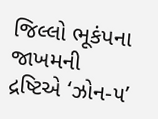જિલ્લો ભૂકંપના જાખમની દ્રષ્ટિએ ‘ઝોન-૫’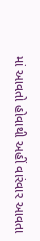માં આવતો હોવાથી અહીં વારંવાર આવતા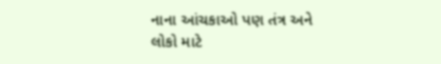નાના આંચકાઓ પણ તંત્ર અને લોકો માટે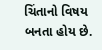ચિંતાનો વિષય બનતા હોય છે.